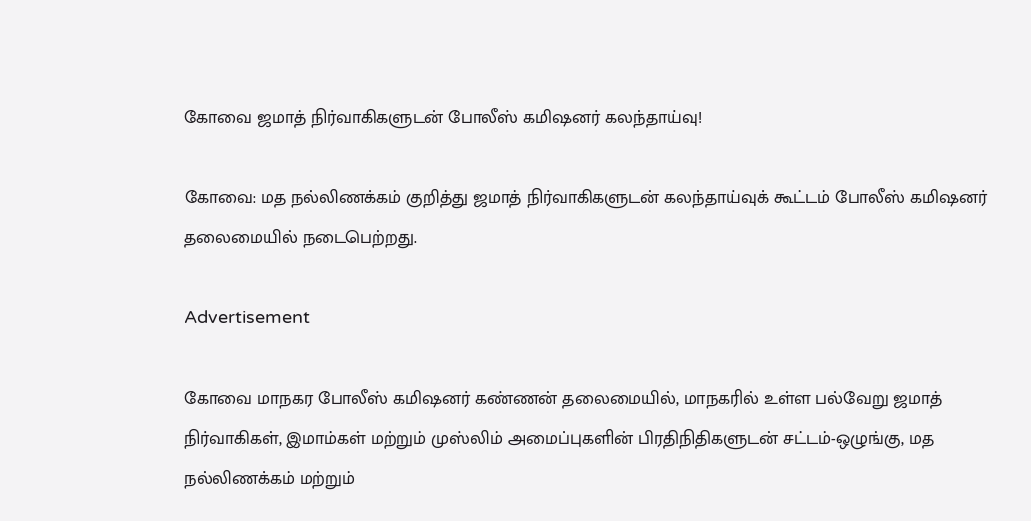கோவை ஜமாத் நிர்வாகிகளுடன் போலீஸ் கமிஷனர் கலந்தாய்வு!

கோவை: மத நல்லிணக்கம் குறித்து ஜமாத் நிர்வாகிகளுடன் கலந்தாய்வுக் கூட்டம் போலீஸ் கமிஷனர் தலைமையில் நடைபெற்றது.

Advertisement

கோவை மாநகர போலீஸ் கமிஷனர் கண்ணன் தலைமையில், மாநகரில் உள்ள பல்வேறு ஜமாத் நிர்வாகிகள், இமாம்கள் மற்றும் முஸ்லிம் அமைப்புகளின் பிரதிநிதிகளுடன் சட்டம்-ஒழுங்கு, மத நல்லிணக்கம் மற்றும்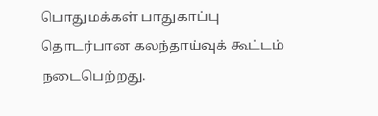பொதுமக்கள் பாதுகாப்பு தொடர்பான கலந்தாய்வுக் கூட்டம் நடைபெற்றது.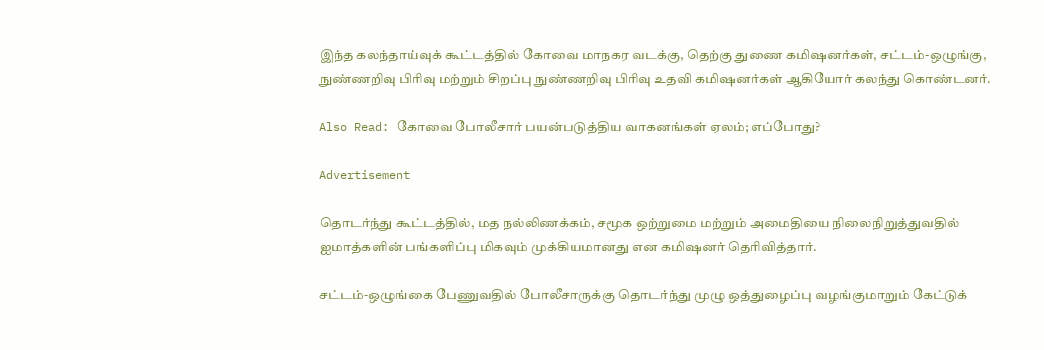இந்த கலந்தாய்வுக் கூட்டத்தில் கோவை மாநகர வடக்கு, தெற்கு துணை கமிஷனர்கள், சட்டம்-ஒழுங்கு, நுண்ணறிவு பிரிவு மற்றும் சிறப்பு நுண்ணறிவு பிரிவு உதவி கமிஷனர்கள் ஆகியோர் கலந்து கொண்டனர்.

Also Read: கோவை போலீசார் பயன்படுத்திய வாகனங்கள் ஏலம்; எப்போது?

Advertisement

தொடர்ந்து கூட்டத்தில், மத நல்லிணக்கம், சமூக ஒற்றுமை மற்றும் அமைதியை நிலைநிறுத்துவதில் ஐமாத்களின் பங்களிப்பு மிகவும் முக்கியமானது என கமிஷனர் தெரிவித்தார்.

சட்டம்-ஒழுங்கை பேணுவதில் போலீசாருக்கு தொடர்ந்து முழு ஒத்துழைப்பு வழங்குமாறும் கேட்டுக்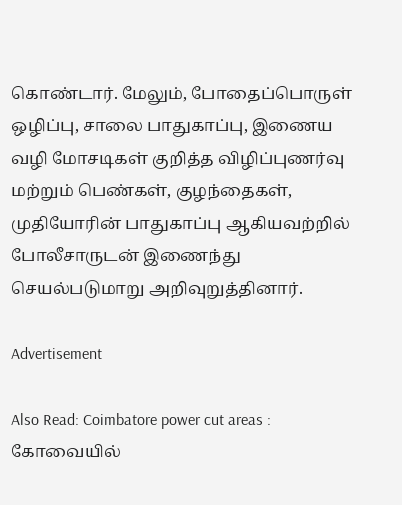கொண்டார். மேலும், போதைப்பொருள் ஒழிப்பு, சாலை பாதுகாப்பு, இணைய வழி மோசடிகள் குறித்த விழிப்புணர்வு மற்றும் பெண்கள், குழந்தைகள், முதியோரின் பாதுகாப்பு ஆகியவற்றில் போலீசாருடன் இணைந்து செயல்படுமாறு அறிவுறுத்தினார்.

Advertisement

Also Read: Coimbatore power cut areas : கோவையில்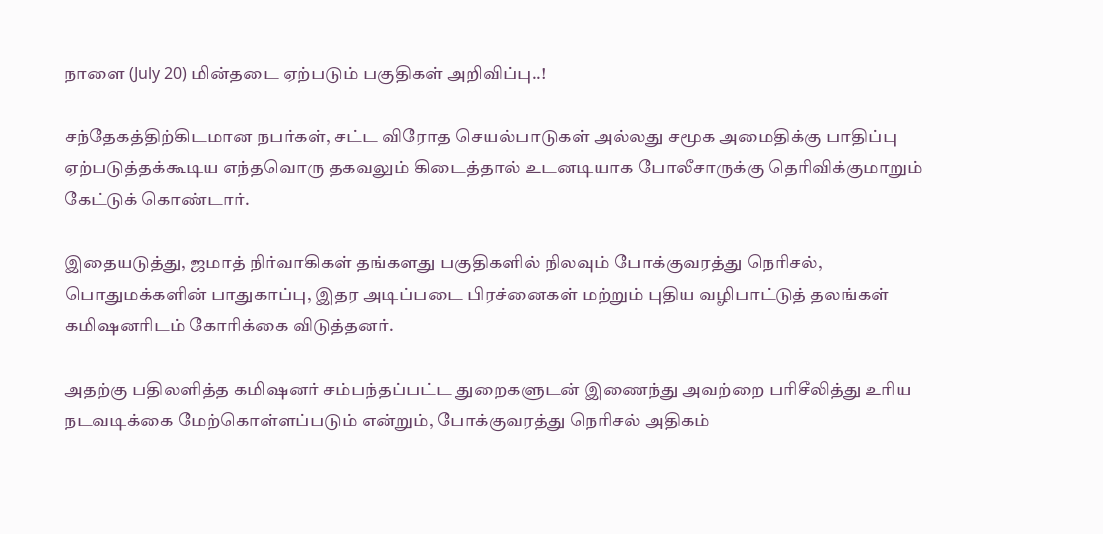நாளை (July 20) மின்தடை ஏற்படும் பகுதிகள் அறிவிப்பு..!

சந்தேகத்திற்கிடமான நபர்கள், சட்ட விரோத செயல்பாடுகள் அல்லது சமூக அமைதிக்கு பாதிப்பு ஏற்படுத்தக்கூடிய எந்தவொரு தகவலும் கிடைத்தால் உடனடியாக போலீசாருக்கு தெரிவிக்குமாறும் கேட்டுக் கொண்டார்.

இதையடுத்து, ஜமாத் நிர்வாகிகள் தங்களது பகுதிகளில் நிலவும் போக்குவரத்து நெரிசல், பொதுமக்களின் பாதுகாப்பு, இதர அடிப்படை பிரச்னைகள் மற்றும் புதிய வழிபாட்டுத் தலங்கள் கமிஷனரிடம் கோரிக்கை விடுத்தனர்.

அதற்கு பதிலளித்த கமிஷனர் சம்பந்தப்பட்ட துறைகளுடன் இணைந்து அவற்றை பரிசீலித்து உரிய நடவடிக்கை மேற்கொள்ளப்படும் என்றும், போக்குவரத்து நெரிசல் அதிகம்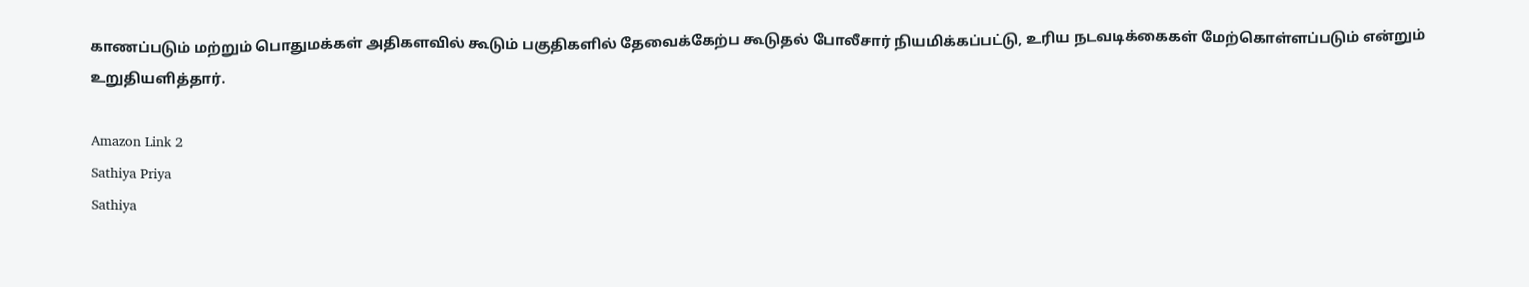காணப்படும் மற்றும் பொதுமக்கள் அதிகளவில் கூடும் பகுதிகளில் தேவைக்கேற்ப கூடுதல் போலீசார் நியமிக்கப்பட்டு, உரிய நடவடிக்கைகள் மேற்கொள்ளப்படும் என்றும் உறுதியளித்தார்.

Amazon Link 2
Sathiya Priya
Sathiya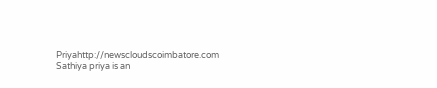Priyahttp://newscloudscoimbatore.com
Sathiya priya is an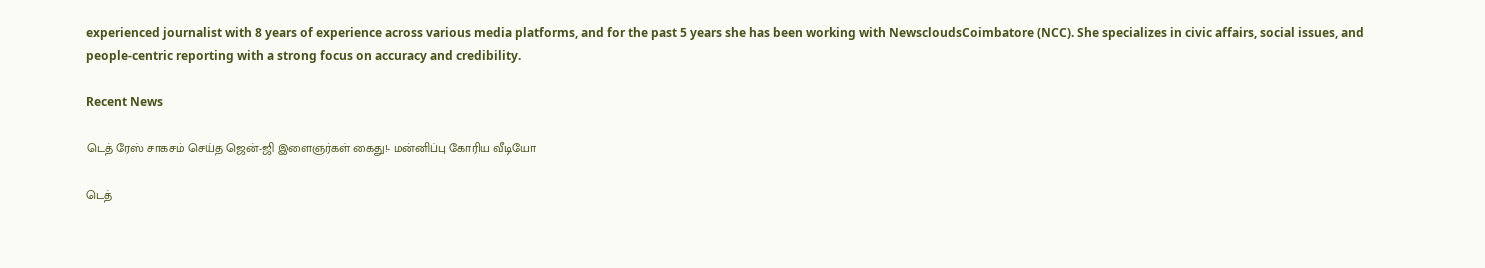experienced journalist with 8 years of experience across various media platforms, and for the past 5 years she has been working with NewscloudsCoimbatore (NCC). She specializes in civic affairs, social issues, and people-centric reporting with a strong focus on accuracy and credibility.

Recent News

டெத் ரேஸ் சாகசம் செய்த ஜென்-ஜி இளைஞர்கள் கைது!- மன்னிப்பு கோரிய வீடியோ

டெத்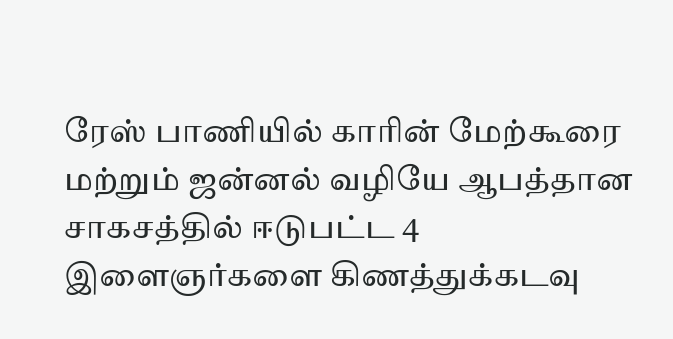ரேஸ் பாணியில் காரின் மேற்கூரை மற்றும் ஜன்னல் வழியே ஆபத்தான சாகசத்தில் ஈடுபட்ட 4 இளைஞர்களை கிணத்துக்கடவு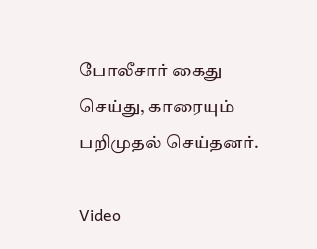போலீசார் கைது செய்து, காரையும் பறிமுதல் செய்தனர்.

Video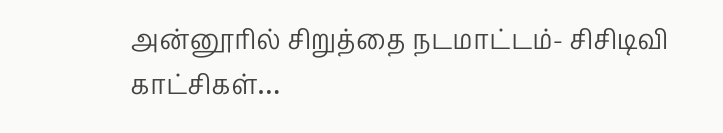அன்னூரில் சிறுத்தை நடமாட்டம்- சிசிடிவி காட்சிகள்…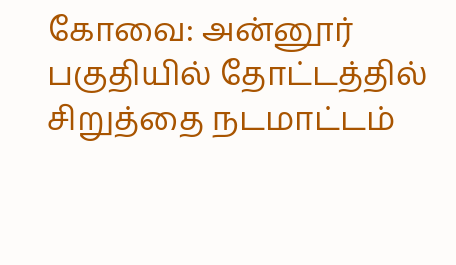கோவை: அன்னூர் பகுதியில் தோட்டத்தில் சிறுத்தை நடமாட்டம்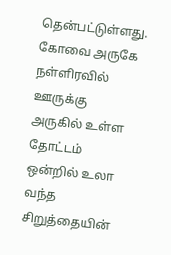தென்பட்டுள்ளது. கோவை அருகே நள்ளிரவில் ஊருக்கு அருகில் உள்ள தோட்டம் ஒன்றில் உலா வந்த சிறுத்தையின்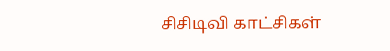சிசிடிவி காட்சிகள்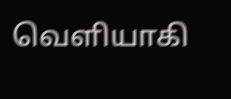வெளியாகி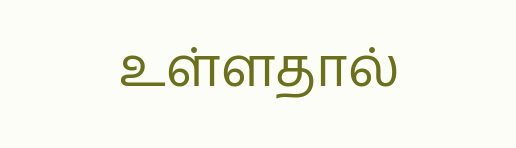உள்ளதால்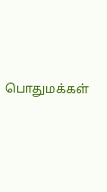பொதுமக்கள்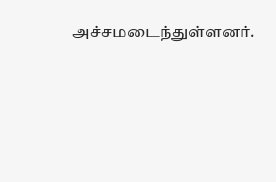அச்சமடைந்துள்ளனர்.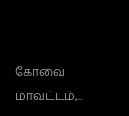கோவை மாவட்டம்,...